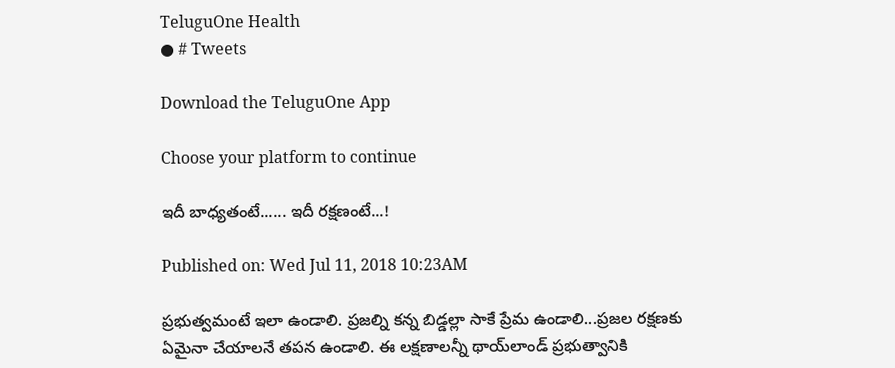TeluguOne Health
● # Tweets

Download the TeluguOne App

Choose your platform to continue

ఇదీ బాధ్యతంటే...... ఇదీ రక్షణంటే...!

Published on: Wed Jul 11, 2018 10:23AM

ప్రభుత్వమంటే ఇలా ఉండాలి. ప్రజల్ని కన్న బిడ్డల్లా సాకే ప్రేమ ఉండాలి...ప్రజల రక్షణకు ఏమైనా చేయాలనే తపన ఉండాలి. ఈ లక్షణాలన్నీ థాయ్‌లాండ్ ప్రభుత్వానికి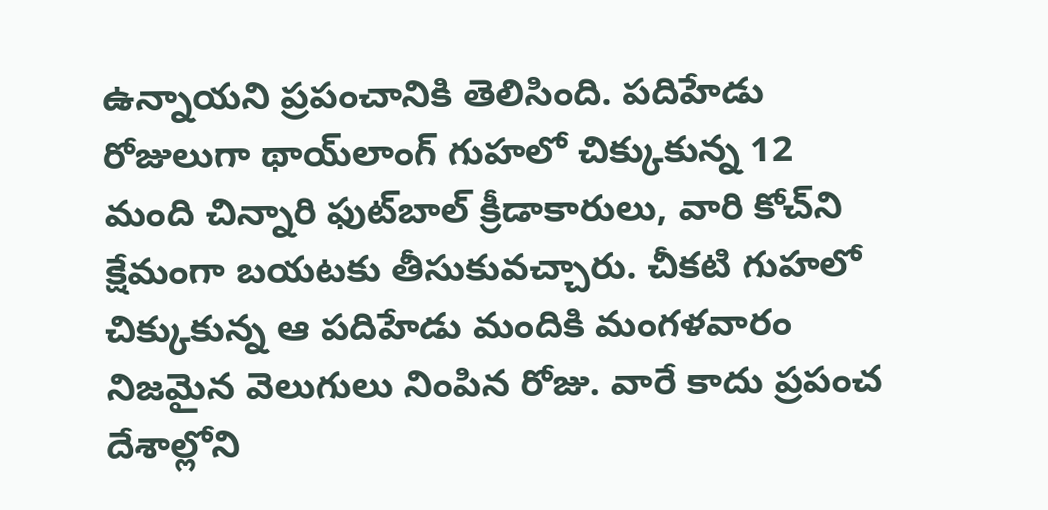ఉన్నాయని ప్రపంచానికి తెలిసింది. పదిహేడు రోజులుగా థాయ్‌లాంగ్ గుహలో చిక్కుకున్న 12 మంది చిన్నారి ఫుట్‌బాల్ క్రీడాకారులు, వారి కోచ్‌ని క్షేమంగా బయటకు తీసుకువచ్చారు. చీకటి గుహలో చిక్కుకున్న ఆ పదిహేడు మందికి మంగళవారం నిజమైన వెలుగులు నింపిన రోజు. వారే కాదు ప్రపంచ దేశాల్లోని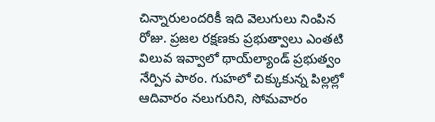చిన్నారులందరికీ ఇది వెలుగులు నింపిన రోజు. ప్రజల రక్షణకు ప్రభుత్వాలు ఎంతటి విలువ ఇవ్వాలో థాయ్‌ల్యాండ్ ప్రభుత్వం నేర్పిన పాఠం. గుహలో చిక్కుకున్న పిల్లల్లో ఆదివారం నలుగురిని, సోమవారం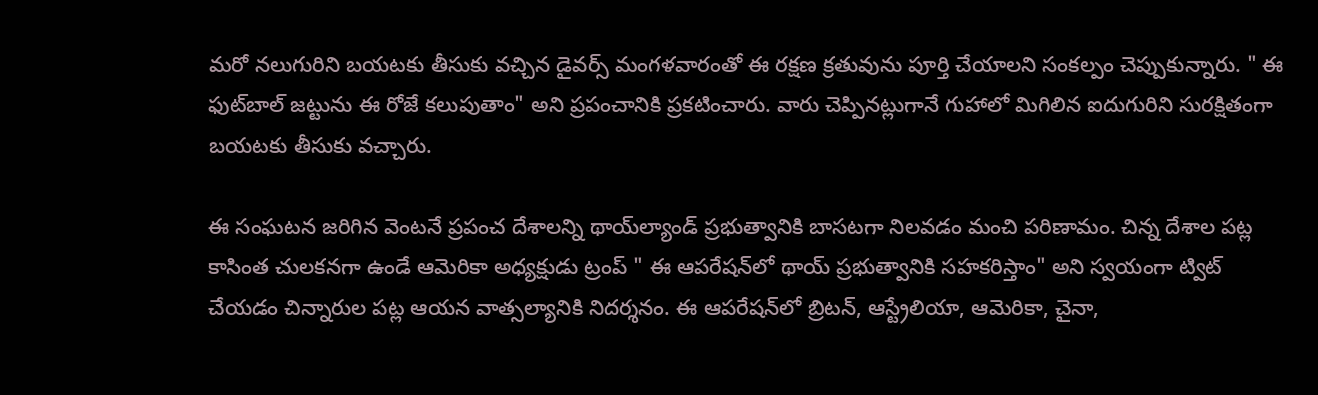మరో నలుగురిని బయటకు తీసుకు వచ్చిన డైవర్స్ మంగళవారంతో ఈ రక్షణ క్రతువును పూర్తి చేయాలని సంకల్పం చెప్పుకున్నారు. " ఈ ఫుట్‌బాల్ జట్టును ఈ రోజే కలుపుతాం" అని ప్రపంచానికి ప్రకటించారు. వారు చెప్పినట్లుగానే గుహాలో మిగిలిన ఐదుగురిని సుర‌క్షితంగా బయటకు తీసుకు వచ్చారు.

ఈ సంఘటన జరిగిన వెంటనే ప్రపంచ దేశాలన్ని థాయ్‌ల్యాండ్ ప్రభుత్వానికి బాసటగా నిలవడం మంచి పరిణామం. చిన్న దేశాల పట్ల కాసింత చులకనగా ఉండే ఆమెరికా అధ్యక్షుడు ట్రంప్ " ఈ ఆపరేషన్‌లో థా‍య్ ప్రభుత్వానికి సహకరిస్తాం" అని స్వయంగా ట్విట్ చేయడం చిన్నారుల పట్ల ఆయన వాత్సల్యానికి నిదర్శనం. ఈ ఆపరేషన్‌లో బ్రిటన్, ఆస్ట్రేలియా, ఆమెరికా, చైనా,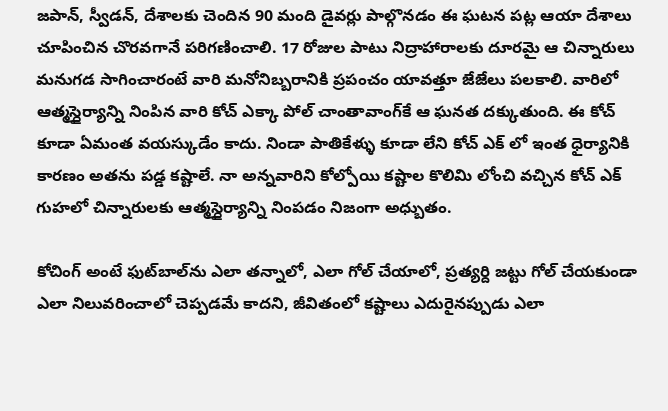జపాన్‌, స్వీడన్, దేశాలకు చెందిన 90 మంది డైవర్లు పాల్గొనడం ఈ ఘటన పట్ల ఆయా దేశాలు చూపించిన చొరవగానే పరిగణించాలి. 17 రోజుల పాటు నిద్రాహారాలకు దూరమై ఆ చిన్నారులు మనుగడ సాగించారంటే వారి మనోనిబ్బరానికి ప్రపంచం యావత్తూ జేజేలు పలకాలి. వారిలో ఆత్మస్దైర్యాన్ని నింపిన వారి కోచ్ ఎక్కా పోల్ చాంతావాంగ్‌కే ఆ ఘనత దక్కుతుంది. ఈ కోచ్ కూడా ఏమంత వయస్కుడేం కాదు. నిండా పాతికేళ్ళు కూడా లేని కోచ్ ఎక్ లో ఇంత ధైర్యానికి కారణం అతను పడ్డ కష్టాలే. నా అన్నవారిని కోల్పోయి కష్టాల కొలిమి లోంచి వచ్చిన కోచ్ ఎక్ గుహలో చిన్నారులకు ఆత్మస్దైర్యాన్ని నింపడం నిజంగా అధ్బుతం.

కోచింగ్‌ అంటే ఫుట్‌బాల్‌ను ఎలా తన్నాలో, ఎలా గో‌ల్ చేయాలో, ప్రత్యర్ది జట్టు గోల్ చేయకుండా ఎలా నిలువరించాలో చెప్పడమే కాదని, జీవితంలో కష్టాలు ఎదురైనప్పుడు ఎలా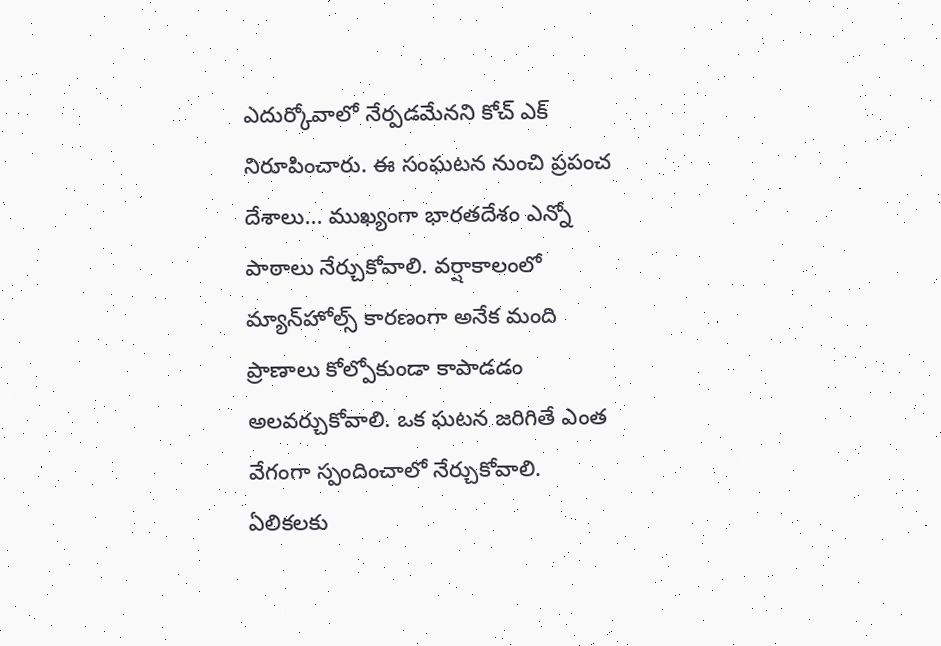ఎదుర్కోవాలో నేర్పడమేనని కోచ్ ఎక్ నిరూపించారు. ఈ సంఘటన నుంచి ప్రపంచ దేశాలు... ముఖ్యంగా భారతదేశం ఎన్నో పాఠాలు నేర్చుకోవాలి. వర్షాకాలంలో మ్యాన్‌హోల్స్ కారణంగా అనేక మంది ప్రాణాలు కోల్పోకుండా కాపాడడం అలవర్చుకోవాలి. ఒక ఘటన జరిగితే ఎంత వేగంగా స్పందించాలో నేర్చుకోవాలి. ఏలికలకు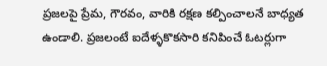ప్రజలపై ప్రేమ, గౌరవం, వారికి రక్షణ కల్పించాలనే బాధ్యత ఉండాలి. ప్రజలంటే ఐదేళ్ళకొకసారి కనిపించే ఓటర్లుగా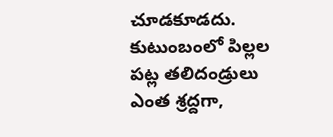చూడకూడదు. కుటుంబంలో పిల్లల పట్ల తలిదండ్రులు ఎంత శ్రద్దగా,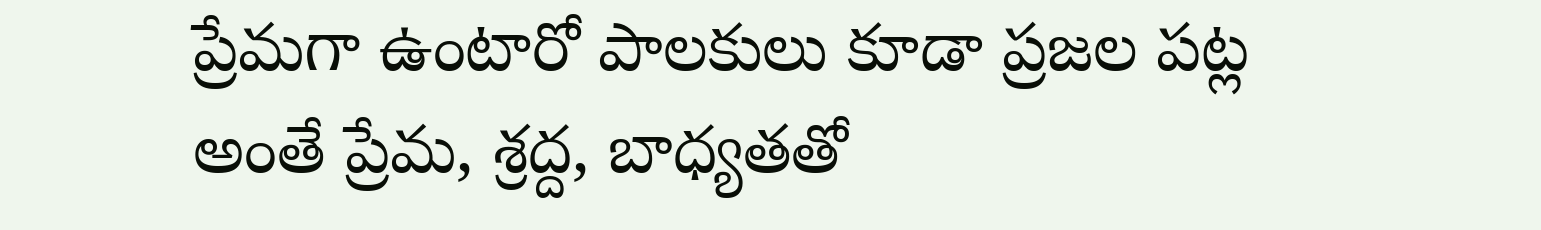ప్రేమగా ఉంటారో పాలకులు కూడా ప్రజల పట్ల అంతే ప్రేమ, శ్రద్ద, బాధ్యతతో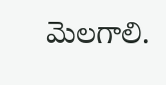మెలగాలి.